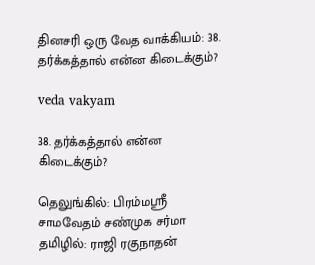தினசரி ஒரு வேத வாக்கியம்: 38. தர்க்கத்தால் என்ன கிடைக்கும்?

veda vakyam

38. தர்க்கத்தால் என்ன கிடைக்கும்?

தெலுங்கில்: பிரம்மஸ்ரீ சாமவேதம் சண்முக சர்மா
தமிழில்: ராஜி ரகுநாதன்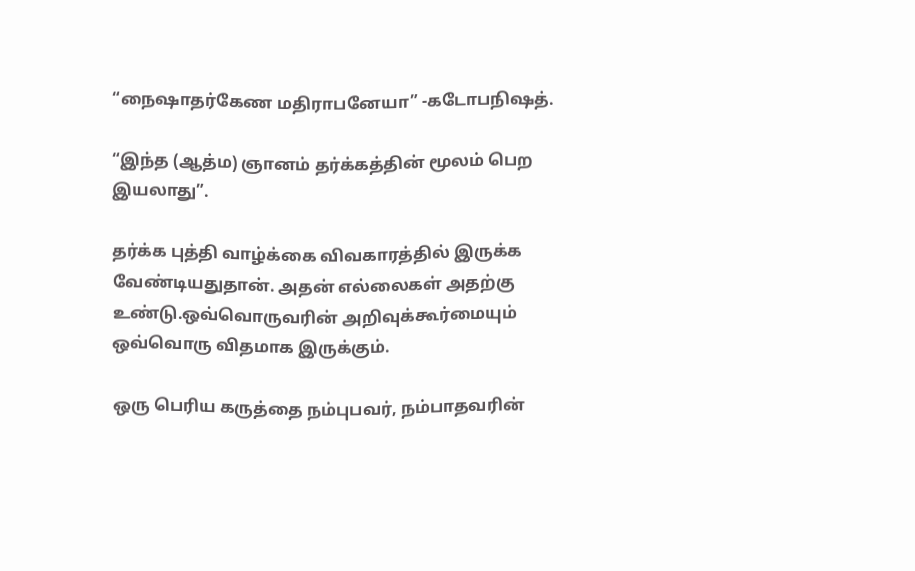“நைஷாதர்கேண மதிராபனேயா” -கடோபநிஷத்.

“இந்த (ஆத்ம) ஞானம் தர்க்கத்தின் மூலம் பெற இயலாது”.

தர்க்க புத்தி வாழ்க்கை விவகாரத்தில் இருக்க வேண்டியதுதான். அதன் எல்லைகள் அதற்கு உண்டு.ஒவ்வொருவரின் அறிவுக்கூர்மையும் ஒவ்வொரு விதமாக இருக்கும்.

ஒரு பெரிய கருத்தை நம்புபவர், நம்பாதவரின்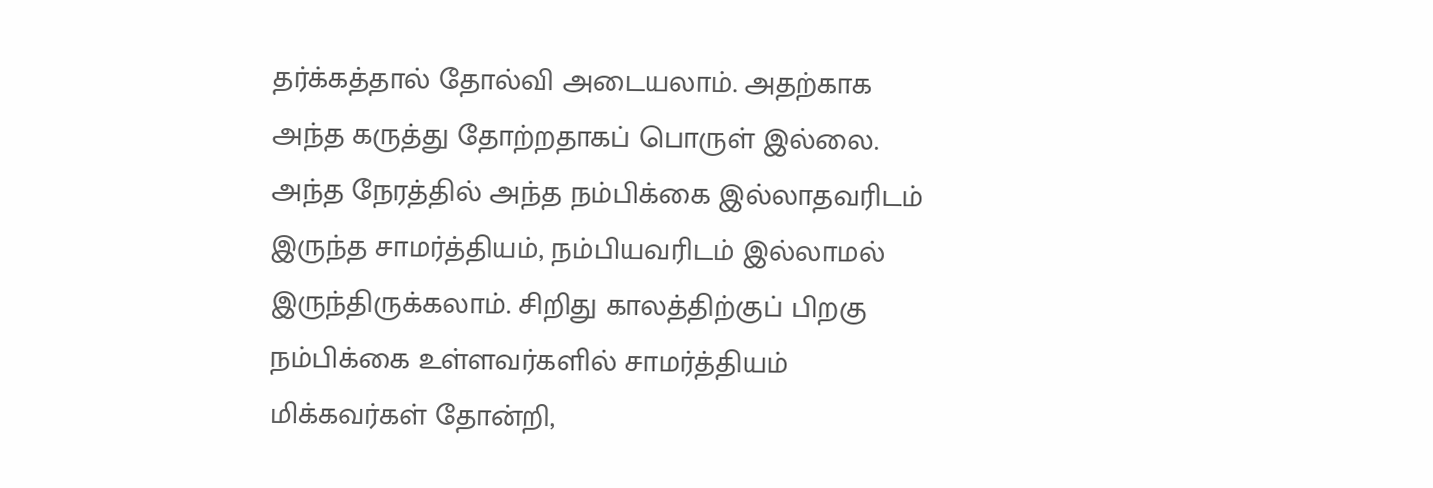தர்க்கத்தால் தோல்வி அடையலாம். அதற்காக அந்த கருத்து தோற்றதாகப் பொருள் இல்லை. அந்த நேரத்தில் அந்த நம்பிக்கை இல்லாதவரிடம் இருந்த சாமர்த்தியம், நம்பியவரிடம் இல்லாமல் இருந்திருக்கலாம். சிறிது காலத்திற்குப் பிறகு நம்பிக்கை உள்ளவர்களில் சாமர்த்தியம் மிக்கவர்கள் தோன்றி,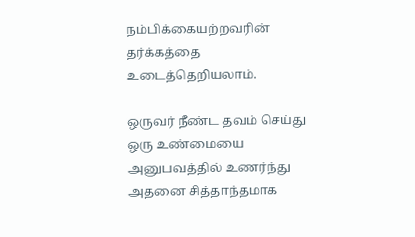நம்பிக்கையற்றவரின் தர்க்கத்தை உடைத்தெறியலாம்.

ஒருவர் நீண்ட தவம் செய்து ஒரு உண்மையை அனுபவத்தில் உணர்ந்து அதனை சித்தாந்தமாக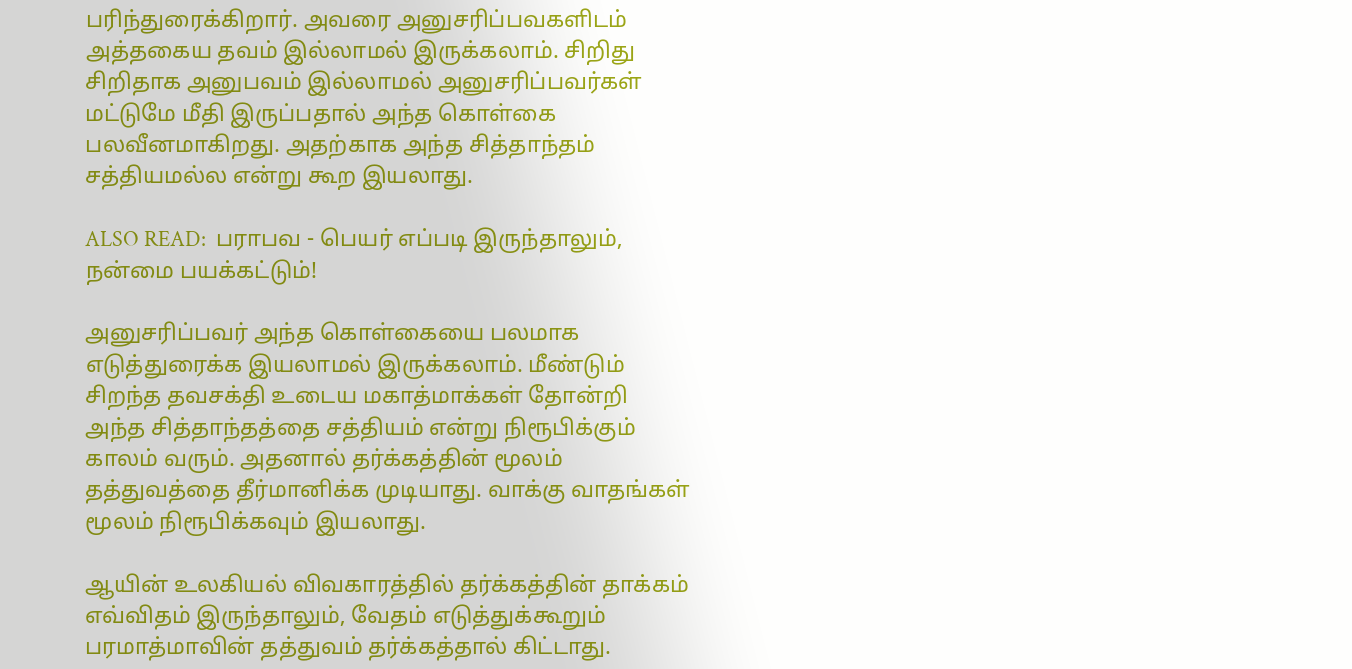பரிந்துரைக்கிறார். அவரை அனுசரிப்பவகளிடம் அத்தகைய தவம் இல்லாமல் இருக்கலாம். சிறிது சிறிதாக அனுபவம் இல்லாமல் அனுசரிப்பவர்கள் மட்டுமே மீதி இருப்பதால் அந்த கொள்கை பலவீனமாகிறது. அதற்காக அந்த சித்தாந்தம் சத்தியமல்ல என்று கூற இயலாது.

ALSO READ:  பராபவ - பெயர் எப்படி இருந்தாலும், நன்மை பயக்கட்டும்!

அனுசரிப்பவர் அந்த கொள்கையை பலமாக எடுத்துரைக்க இயலாமல் இருக்கலாம். மீண்டும் சிறந்த தவசக்தி உடைய மகாத்மாக்கள் தோன்றி அந்த சித்தாந்தத்தை சத்தியம் என்று நிரூபிக்கும் காலம் வரும். அதனால் தர்க்கத்தின் மூலம் தத்துவத்தை தீர்மானிக்க முடியாது. வாக்கு வாதங்கள் மூலம் நிரூபிக்கவும் இயலாது.

ஆயின் உலகியல் விவகாரத்தில் தர்க்கத்தின் தாக்கம் எவ்விதம் இருந்தாலும், வேதம் எடுத்துக்கூறும் பரமாத்மாவின் தத்துவம் தர்க்கத்தால் கிட்டாது.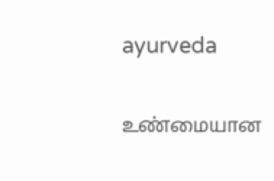ayurveda

உண்மையான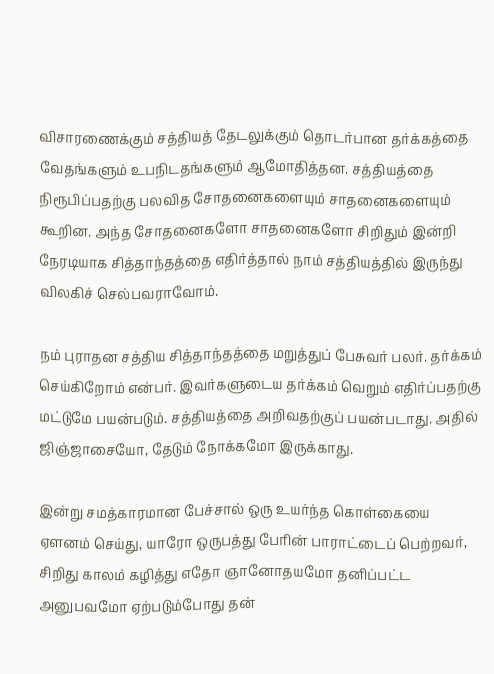விசாரணைக்கும் சத்தியத் தேடலுக்கும் தொடர்பான தர்க்கத்தை வேதங்களும் உபநிடதங்களும் ஆமோதித்தன. சத்தியத்தை நிரூபிப்பதற்கு பலவித சோதனைகளையும் சாதனைகளையும் கூறின. அந்த சோதனைகளோ சாதனைகளோ சிறிதும் இன்றி நேரடியாக சித்தாந்தத்தை எதிர்த்தால் நாம் சத்தியத்தில் இருந்து  விலகிச் செல்பவராவோம்.

நம் புராதன சத்திய சித்தாந்தத்தை மறுத்துப் பேசுவர் பலர். தர்க்கம் செய்கிறோம் என்பர். இவர்களுடைய தர்க்கம் வெறும் எதிர்ப்பதற்கு மட்டுமே பயன்படும். சத்தியத்தை அறிவதற்குப் பயன்படாது. அதில் ஜிஞ்ஜாசையோ, தேடும் நோக்கமோ இருக்காது.

இன்று சமத்காரமான பேச்சால் ஒரு உயர்ந்த கொள்கையை ஏளனம் செய்து, யாரோ ஒருபத்து பேரின் பாராட்டைப் பெற்றவர், சிறிது காலம் கழித்து எதோ ஞானோதயமோ தனிப்பட்ட அனுபவமோ ஏற்படும்போது தன்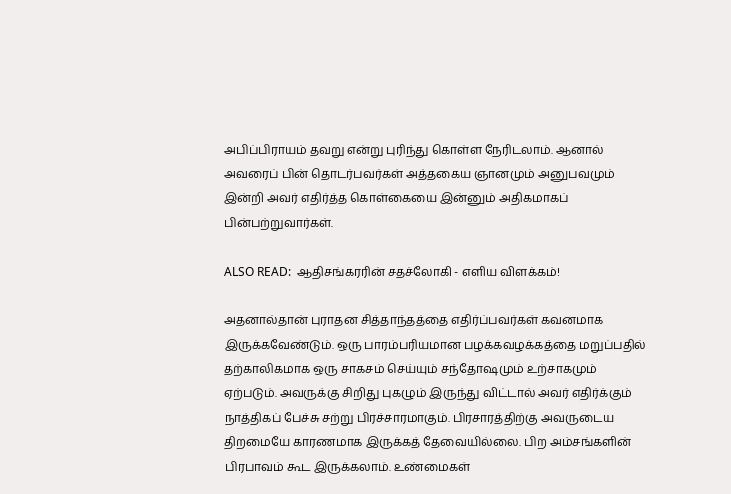அபிப்பிராயம் தவறு என்று புரிந்து கொள்ள நேரிடலாம். ஆனால் அவரைப் பின் தொடர்பவர்கள் அத்தகைய ஞானமும் அனுபவமும் இன்றி அவர் எதிர்த்த கொள்கையை இன்னும் அதிகமாகப் பின்பற்றுவார்கள்.

ALSO READ:  ஆதிசங்கரரின் சதச்லோகி - எளிய விளக்கம்!

அதனால்தான் புராதன சித்தாந்தத்தை எதிர்ப்பவர்கள் கவனமாக இருக்கவேண்டும். ஒரு பாரம்பரியமான பழக்கவழக்கத்தை மறுப்பதில் தற்காலிகமாக ஒரு சாகசம் செய்யும் சந்தோஷமும் உற்சாகமும் ஏற்படும். அவருக்கு சிறிது புகழும் இருந்து விட்டால் அவர் எதிர்க்கும் நாத்திகப் பேச்சு சற்று பிரச்சாரமாகும். பிரசாரத்திற்கு அவருடைய திறமையே காரணமாக இருக்கத் தேவையில்லை. பிற அம்சங்களின் பிரபாவம் கூட இருக்கலாம். உண்மைகள்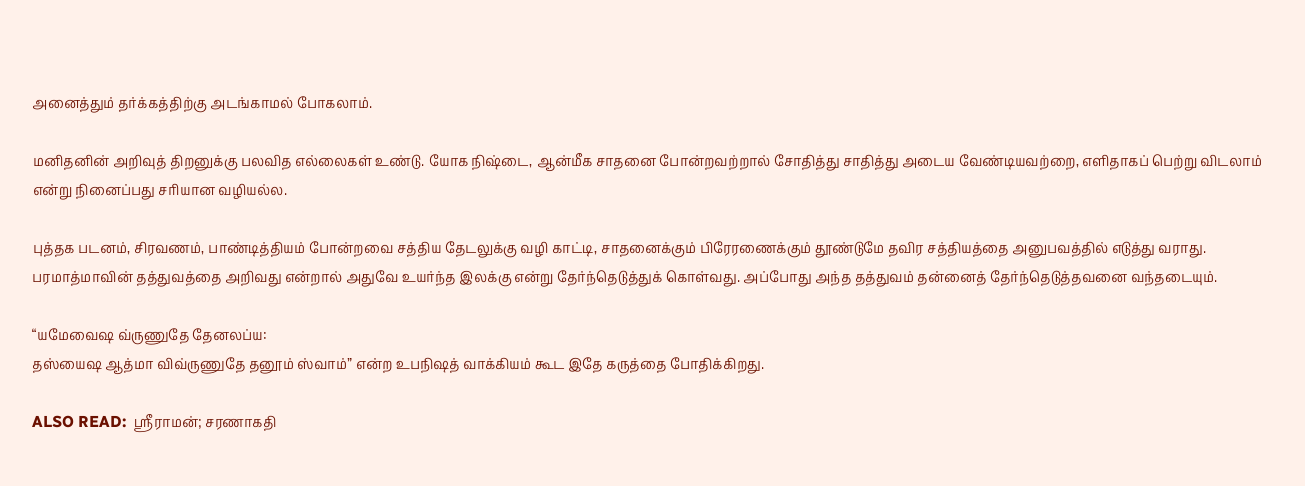அனைத்தும் தர்க்கத்திற்கு அடங்காமல் போகலாம்.

மனிதனின் அறிவுத் திறனுக்கு பலவித எல்லைகள் உண்டு. யோக நிஷ்டை, ஆன்மீக சாதனை போன்றவற்றால் சோதித்து சாதித்து அடைய வேண்டியவற்றை, எளிதாகப் பெற்று விடலாம் என்று நினைப்பது சரியான வழியல்ல.

புத்தக படனம், சிரவணம், பாண்டித்தியம் போன்றவை சத்திய தேடலுக்கு வழி காட்டி, சாதனைக்கும் பிரேரணைக்கும் தூண்டுமே தவிர சத்தியத்தை அனுபவத்தில் எடுத்து வராது. பரமாத்மாவின் தத்துவத்தை அறிவது என்றால் அதுவே உயர்ந்த இலக்கு என்று தேர்ந்தெடுத்துக் கொள்வது. அப்போது அந்த தத்துவம் தன்னைத் தேர்ந்தெடுத்தவனை வந்தடையும்.

“யமேவைஷ வ்ருணுதே தேனலப்ய:
தஸ்யைஷ ஆத்மா விவ்ருணுதே தனூம் ஸ்வாம்” என்ற உபநிஷத் வாக்கியம் கூட இதே கருத்தை போதிக்கிறது.

ALSO READ:  ஸ்ரீராமன்; சரணாகதி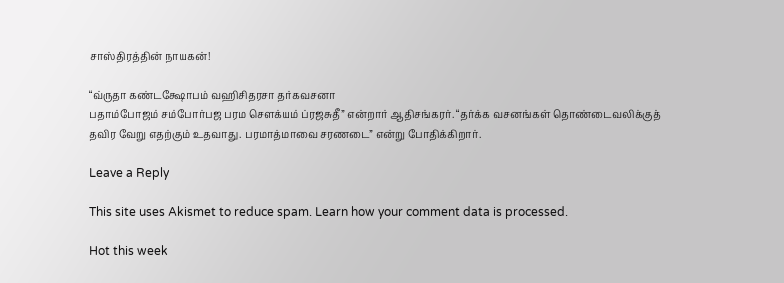சாஸ்திரத்தின் நாயகன்!

“வ்ருதா கண்டக்ஷோபம் வஹிசிதரசா தர்கவசனா
பதாம்போஜம் சம்போர்பஜ பரம சௌக்யம் ப்ரஜசுதீ” என்றார் ஆதிசங்கரர். “தர்க்க வசனங்கள் தொண்டைவலிக்குத் தவிர வேறு எதற்கும் உதவாது. பரமாத்மாவை சரணடை” என்று போதிக்கிறார்.

Leave a Reply

This site uses Akismet to reduce spam. Learn how your comment data is processed.

Hot this week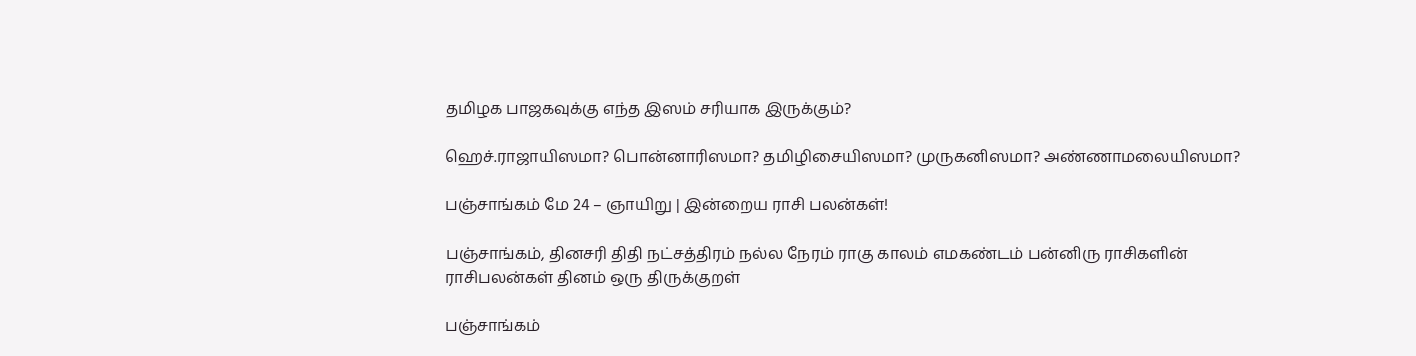தமிழக பாஜகவுக்கு எந்த இஸம் சரியாக இருக்கும்?

ஹெச்.ராஜாயிஸமா? பொன்னாரிஸமா? தமிழிசையிஸமா? முருகனிஸமா? அண்ணாமலையிஸமா?

பஞ்சாங்கம் மே 24 – ஞாயிறு | இன்றைய ராசி பலன்கள்!

பஞ்சாங்கம், தினசரி திதி நட்சத்திரம் நல்ல நேரம் ராகு காலம் எமகண்டம் பன்னிரு ராசிகளின் ராசிபலன்கள் தினம் ஒரு திருக்குறள்

பஞ்சாங்கம்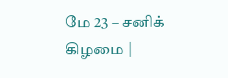மே 23 – சனிக் கிழமை |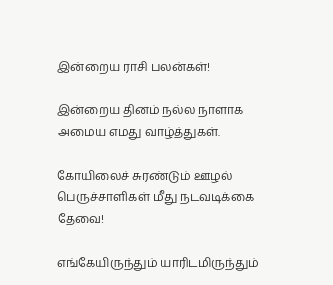இன்றைய ராசி பலன்கள்!

இன்றைய தினம் நல்ல நாளாக அமைய எமது வாழ்த்துகள்.

கோயிலைச் சுரண்டும் ஊழல் பெருச்சாளிகள் மீது நடவடிக்கை தேவை!

எங்கேயிருந்தும் யாரிடமிருந்தும்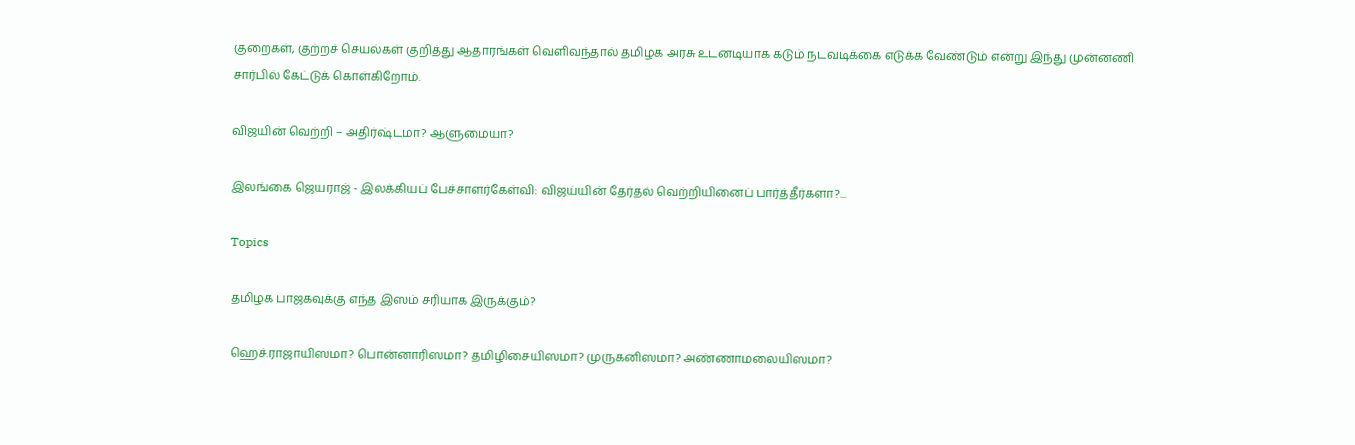குறைகள், குற்றச் செயல்கள் குறித்து ஆதாரங்கள் வெளிவந்தால் தமிழக அரசு உடனடியாக கடும் நடவடிக்கை எடுக்க வேண்டும் என்று இந்து முன்னணி சார்பில் கேட்டுக் கொள்கிறோம்.

விஜயின் வெற்றி – அதிர்ஷ்டமா? ஆளுமையா?

இலங்கை ஜெயராஜ் - இலக்கியப் பேச்சாளர்கேள்வி: விஜய்யின் தேர்தல் வெற்றியினைப் பார்த்தீர்களா?...

Topics

தமிழக பாஜகவுக்கு எந்த இஸம் சரியாக இருக்கும்?

ஹெச்.ராஜாயிஸமா? பொன்னாரிஸமா? தமிழிசையிஸமா? முருகனிஸமா? அண்ணாமலையிஸமா?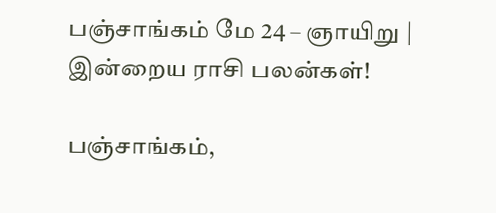பஞ்சாங்கம் மே 24 – ஞாயிறு | இன்றைய ராசி பலன்கள்!

பஞ்சாங்கம்,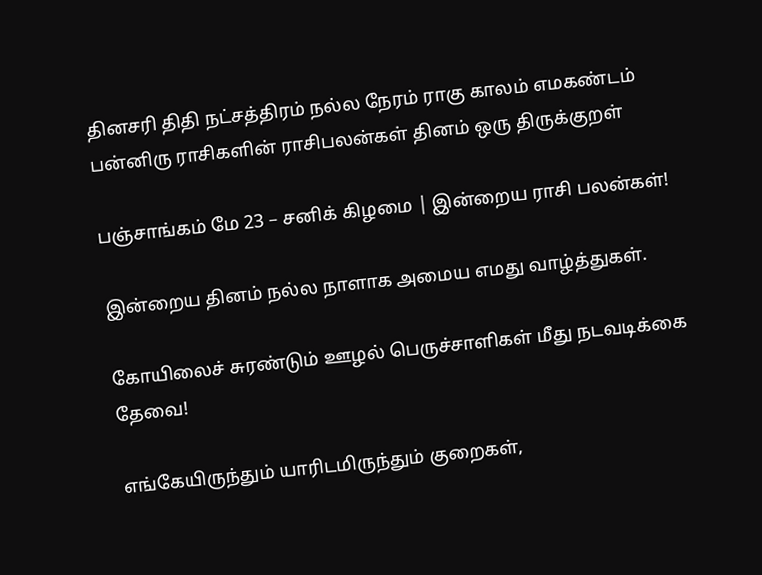தினசரி திதி நட்சத்திரம் நல்ல நேரம் ராகு காலம் எமகண்டம் பன்னிரு ராசிகளின் ராசிபலன்கள் தினம் ஒரு திருக்குறள்

பஞ்சாங்கம் மே 23 – சனிக் கிழமை | இன்றைய ராசி பலன்கள்!

இன்றைய தினம் நல்ல நாளாக அமைய எமது வாழ்த்துகள்.

கோயிலைச் சுரண்டும் ஊழல் பெருச்சாளிகள் மீது நடவடிக்கை தேவை!

எங்கேயிருந்தும் யாரிடமிருந்தும் குறைகள்,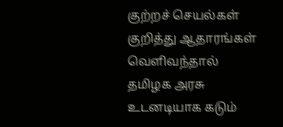குற்றச் செயல்கள் குறித்து ஆதாரங்கள் வெளிவந்தால் தமிழக அரசு உடனடியாக கடும்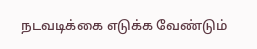நடவடிக்கை எடுக்க வேண்டும்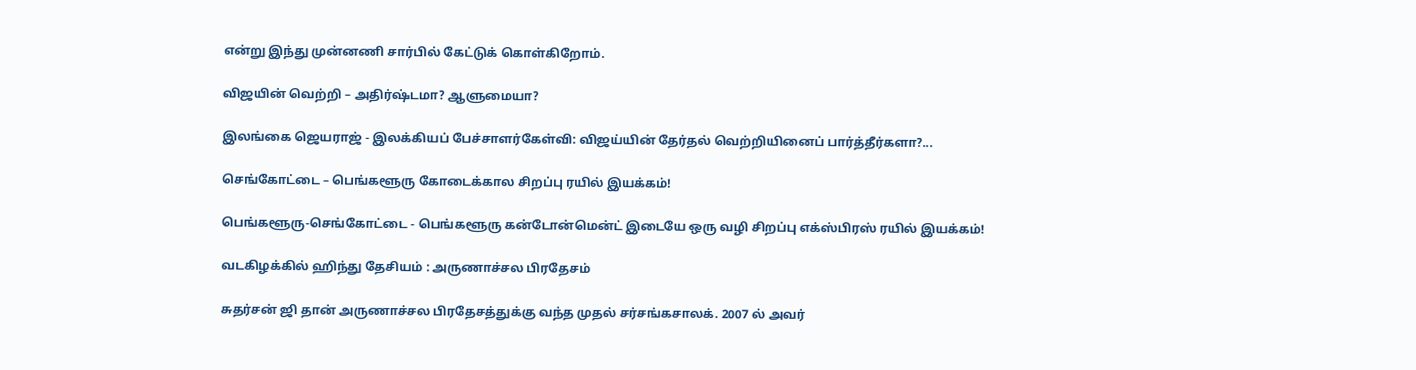என்று இந்து முன்னணி சார்பில் கேட்டுக் கொள்கிறோம்.

விஜயின் வெற்றி – அதிர்ஷ்டமா? ஆளுமையா?

இலங்கை ஜெயராஜ் - இலக்கியப் பேச்சாளர்கேள்வி: விஜய்யின் தேர்தல் வெற்றியினைப் பார்த்தீர்களா?...

செங்கோட்டை – பெங்களூரு கோடைக்கால சிறப்பு ரயில் இயக்கம்!

பெங்களூரு-செங்கோட்டை - பெங்களூரு கன்டோன்மென்ட் இடையே ஒரு வழி சிறப்பு எக்ஸ்பிரஸ் ரயில் இயக்கம்!

வடகிழக்கில் ஹிந்து தேசியம் : அருணாச்சல பிரதேசம்

சுதர்சன் ஜி தான் அருணாச்சல பிரதேசத்துக்கு வந்த முதல் சர்சங்கசாலக். 2007 ல் அவர்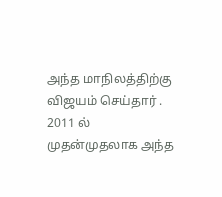அந்த மாநிலத்திற்கு விஜயம் செய்தார் . 2011 ல் முதன்முதலாக அந்த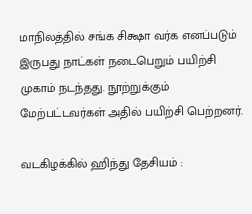மாநிலத்தில் சங்க சிக்ஷா வர்க எனப்படும் இருபது நாட்கள் நடைபெறும் பயிற்சி முகாம் நடந்தது. நூற்றுக்கும் மேற்பட்டவர்கள் அதில் பயிற்சி பெற்றனர்.

வடகிழக்கில் ஹிந்து தேசியம் :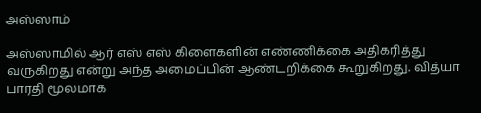அஸ்ஸாம்

அஸ்ஸாமில் ஆர் எஸ் எஸ் கிளைகளின் எண்ணிக்கை அதிகரித்து வருகிறது என்று அந்த அமைப்பின் ஆண்டறிக்கை கூறுகிறது. வித்யா பாரதி மூலமாக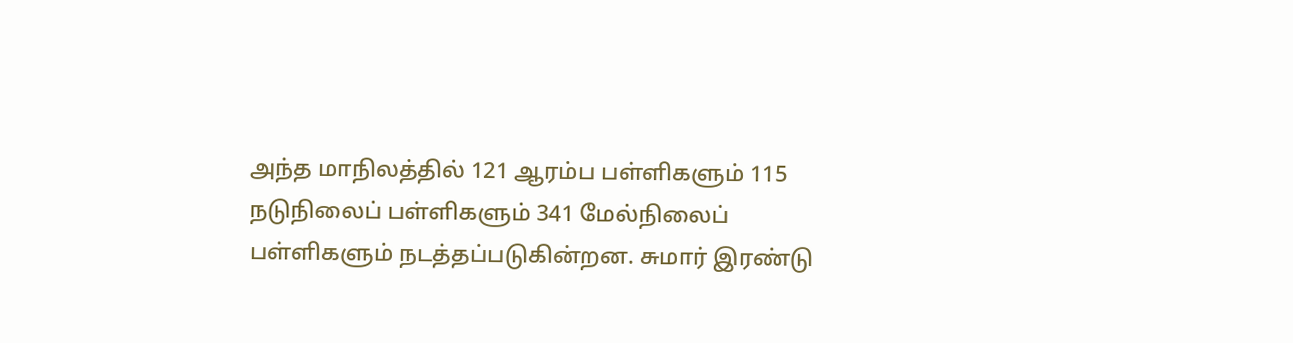அந்த மாநிலத்தில் 121 ஆரம்ப பள்ளிகளும் 115 நடுநிலைப் பள்ளிகளும் 341 மேல்நிலைப் பள்ளிகளும் நடத்தப்படுகின்றன. சுமார் இரண்டு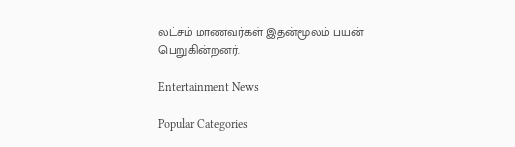லட்சம் மாணவர்கள் இதன்மூலம் பயன் பெறுகின்றனர்.

Entertainment News

Popular Categories